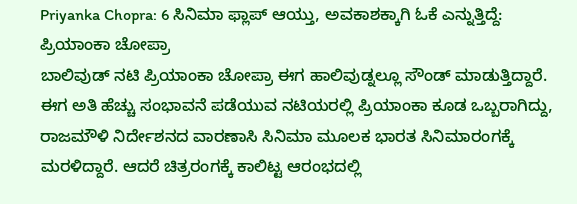Priyanka Chopra: 6 ಸಿನಿಮಾ ಫ್ಲಾಪ್ ಆಯ್ತು, ಅವಕಾಶಕ್ಕಾಗಿ ಓಕೆ ಎನ್ನುತ್ತಿದ್ದೆ: ಪ್ರಿಯಾಂಕಾ ಚೋಪ್ರಾ
ಬಾಲಿವುಡ್ ನಟಿ ಪ್ರಿಯಾಂಕಾ ಚೋಪ್ರಾ ಈಗ ಹಾಲಿವುಡ್ನಲ್ಲೂ ಸೌಂಡ್ ಮಾಡುತ್ತಿದ್ದಾರೆ. ಈಗ ಅತಿ ಹೆಚ್ಚು ಸಂಭಾವನೆ ಪಡೆಯುವ ನಟಿಯರಲ್ಲಿ ಪ್ರಿಯಾಂಕಾ ಕೂಡ ಒಬ್ಬರಾಗಿದ್ದು, ರಾಜಮೌಳಿ ನಿರ್ದೇಶನದ ವಾರಣಾಸಿ ಸಿನಿಮಾ ಮೂಲಕ ಭಾರತ ಸಿನಿಮಾರಂಗಕ್ಕೆ ಮರಳಿದ್ದಾರೆ. ಆದರೆ ಚಿತ್ರರಂಗಕ್ಕೆ ಕಾಲಿಟ್ಟ ಆರಂಭದಲ್ಲಿ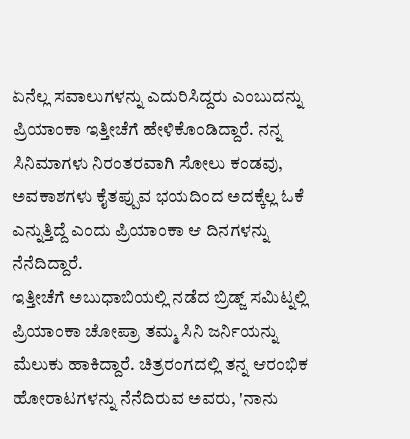ಏನೆಲ್ಲ ಸವಾಲುಗಳನ್ನು ಎದುರಿಸಿದ್ದರು ಎಂಬುದನ್ನು ಪ್ರಿಯಾಂಕಾ ಇತ್ತೀಚೆಗೆ ಹೇಳಿಕೊಂಡಿದ್ದಾರೆ. ನನ್ನ ಸಿನಿಮಾಗಳು ನಿರಂತರವಾಗಿ ಸೋಲು ಕಂಡವು, ಅವಕಾಶಗಳು ಕೈತಪ್ಪುವ ಭಯದಿಂದ ಅದಕ್ಕೆಲ್ಲ ಓಕೆ ಎನ್ನುತ್ತಿದ್ದೆ ಎಂದು ಪ್ರಿಯಾಂಕಾ ಆ ದಿನಗಳನ್ನು ನೆನೆದಿದ್ದಾರೆ.
ಇತ್ತೀಚೆಗೆ ಅಬುಧಾಬಿಯಲ್ಲಿ ನಡೆದ ಬ್ರಿಡ್ಜ್ ಸಮಿಟ್ನಲ್ಲಿ ಪ್ರಿಯಾಂಕಾ ಚೋಪ್ರಾ ತಮ್ಮ ಸಿನಿ ಜರ್ನಿಯನ್ನು ಮೆಲುಕು ಹಾಕಿದ್ದಾರೆ. ಚಿತ್ರರಂಗದಲ್ಲಿ ತನ್ನ ಆರಂಭಿಕ ಹೋರಾಟಗಳನ್ನು ನೆನೆದಿರುವ ಅವರು, 'ನಾನು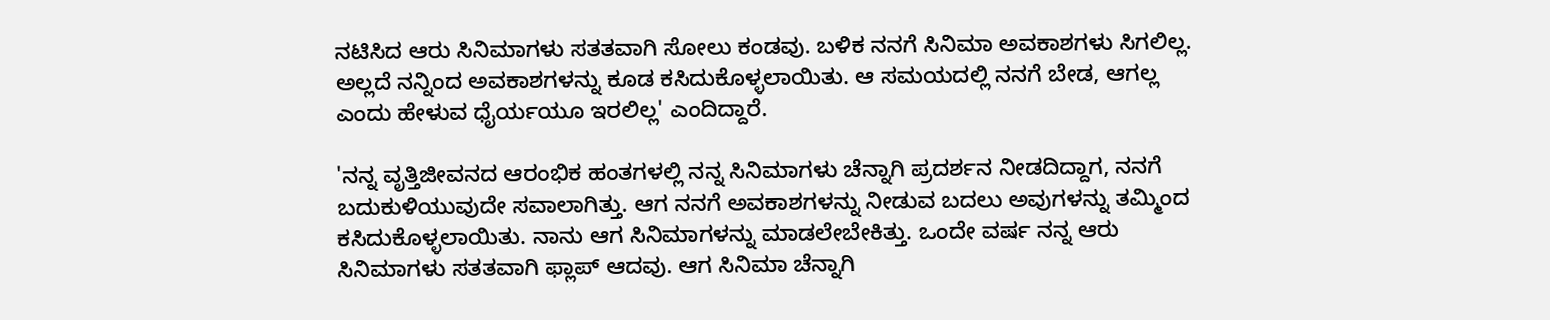ನಟಿಸಿದ ಆರು ಸಿನಿಮಾಗಳು ಸತತವಾಗಿ ಸೋಲು ಕಂಡವು. ಬಳಿಕ ನನಗೆ ಸಿನಿಮಾ ಅವಕಾಶಗಳು ಸಿಗಲಿಲ್ಲ. ಅಲ್ಲದೆ ನನ್ನಿಂದ ಅವಕಾಶಗಳನ್ನು ಕೂಡ ಕಸಿದುಕೊಳ್ಳಲಾಯಿತು. ಆ ಸಮಯದಲ್ಲಿ ನನಗೆ ಬೇಡ, ಆಗಲ್ಲ ಎಂದು ಹೇಳುವ ಧೈರ್ಯಯೂ ಇರಲಿಲ್ಲ' ಎಂದಿದ್ದಾರೆ.

'ನನ್ನ ವೃತ್ತಿಜೀವನದ ಆರಂಭಿಕ ಹಂತಗಳಲ್ಲಿ ನನ್ನ ಸಿನಿಮಾಗಳು ಚೆನ್ನಾಗಿ ಪ್ರದರ್ಶನ ನೀಡದಿದ್ದಾಗ, ನನಗೆ ಬದುಕುಳಿಯುವುದೇ ಸವಾಲಾಗಿತ್ತು. ಆಗ ನನಗೆ ಅವಕಾಶಗಳನ್ನು ನೀಡುವ ಬದಲು ಅವುಗಳನ್ನು ತಮ್ಮಿಂದ ಕಸಿದುಕೊಳ್ಳಲಾಯಿತು. ನಾನು ಆಗ ಸಿನಿಮಾಗಳನ್ನು ಮಾಡಲೇಬೇಕಿತ್ತು. ಒಂದೇ ವರ್ಷ ನನ್ನ ಆರು ಸಿನಿಮಾಗಳು ಸತತವಾಗಿ ಫ್ಲಾಪ್ ಆದವು. ಆಗ ಸಿನಿಮಾ ಚೆನ್ನಾಗಿ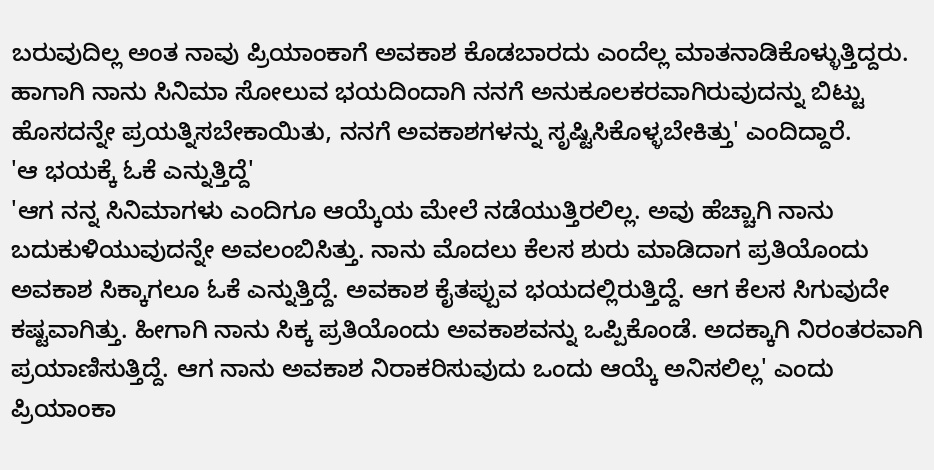ಬರುವುದಿಲ್ಲ ಅಂತ ನಾವು ಪ್ರಿಯಾಂಕಾಗೆ ಅವಕಾಶ ಕೊಡಬಾರದು ಎಂದೆಲ್ಲ ಮಾತನಾಡಿಕೊಳ್ಳುತ್ತಿದ್ದರು. ಹಾಗಾಗಿ ನಾನು ಸಿನಿಮಾ ಸೋಲುವ ಭಯದಿಂದಾಗಿ ನನಗೆ ಅನುಕೂಲಕರವಾಗಿರುವುದನ್ನು ಬಿಟ್ಟು ಹೊಸದನ್ನೇ ಪ್ರಯತ್ನಿಸಬೇಕಾಯಿತು, ನನಗೆ ಅವಕಾಶಗಳನ್ನು ಸೃಷ್ಟಿಸಿಕೊಳ್ಳಬೇಕಿತ್ತು' ಎಂದಿದ್ದಾರೆ.
'ಆ ಭಯಕ್ಕೆ ಓಕೆ ಎನ್ನುತ್ತಿದ್ದೆ'
'ಆಗ ನನ್ನ ಸಿನಿಮಾಗಳು ಎಂದಿಗೂ ಆಯ್ಕೆಯ ಮೇಲೆ ನಡೆಯುತ್ತಿರಲಿಲ್ಲ. ಅವು ಹೆಚ್ಚಾಗಿ ನಾನು ಬದುಕುಳಿಯುವುದನ್ನೇ ಅವಲಂಬಿಸಿತ್ತು. ನಾನು ಮೊದಲು ಕೆಲಸ ಶುರು ಮಾಡಿದಾಗ ಪ್ರತಿಯೊಂದು ಅವಕಾಶ ಸಿಕ್ಕಾಗಲೂ ಓಕೆ ಎನ್ನುತ್ತಿದ್ದೆ. ಅವಕಾಶ ಕೈತಪ್ಪುವ ಭಯದಲ್ಲಿರುತ್ತಿದ್ದೆ. ಆಗ ಕೆಲಸ ಸಿಗುವುದೇ ಕಷ್ಟವಾಗಿತ್ತು. ಹೀಗಾಗಿ ನಾನು ಸಿಕ್ಕ ಪ್ರತಿಯೊಂದು ಅವಕಾಶವನ್ನು ಒಪ್ಪಿಕೊಂಡೆ. ಅದಕ್ಕಾಗಿ ನಿರಂತರವಾಗಿ ಪ್ರಯಾಣಿಸುತ್ತಿದ್ದೆ. ಆಗ ನಾನು ಅವಕಾಶ ನಿರಾಕರಿಸುವುದು ಒಂದು ಆಯ್ಕೆ ಅನಿಸಲಿಲ್ಲ' ಎಂದು ಪ್ರಿಯಾಂಕಾ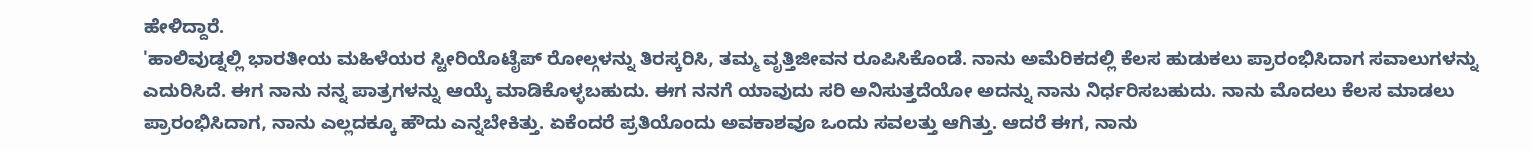ಹೇಳಿದ್ದಾರೆ.
'ಹಾಲಿವುಡ್ನಲ್ಲಿ ಭಾರತೀಯ ಮಹಿಳೆಯರ ಸ್ಟೀರಿಯೊಟೈಪ್ ರೋಲ್ಗಳನ್ನು ತಿರಸ್ಕರಿಸಿ, ತಮ್ಮ ವೃತ್ತಿಜೀವನ ರೂಪಿಸಿಕೊಂಡೆ. ನಾನು ಅಮೆರಿಕದಲ್ಲಿ ಕೆಲಸ ಹುಡುಕಲು ಪ್ರಾರಂಭಿಸಿದಾಗ ಸವಾಲುಗಳನ್ನು ಎದುರಿಸಿದೆ. ಈಗ ನಾನು ನನ್ನ ಪಾತ್ರಗಳನ್ನು ಆಯ್ಕೆ ಮಾಡಿಕೊಳ್ಳಬಹುದು. ಈಗ ನನಗೆ ಯಾವುದು ಸರಿ ಅನಿಸುತ್ತದೆಯೋ ಅದನ್ನು ನಾನು ನಿರ್ಧರಿಸಬಹುದು. ನಾನು ಮೊದಲು ಕೆಲಸ ಮಾಡಲು ಪ್ರಾರಂಭಿಸಿದಾಗ, ನಾನು ಎಲ್ಲದಕ್ಕೂ ಹೌದು ಎನ್ನಬೇಕಿತ್ತು. ಏಕೆಂದರೆ ಪ್ರತಿಯೊಂದು ಅವಕಾಶವೂ ಒಂದು ಸವಲತ್ತು ಆಗಿತ್ತು. ಆದರೆ ಈಗ, ನಾನು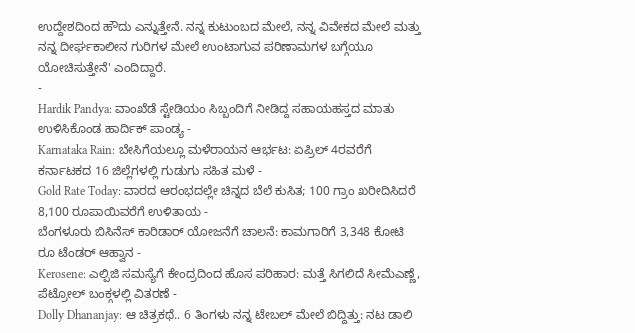ಉದ್ದೇಶದಿಂದ ಹೌದು ಎನ್ನುತ್ತೇನೆ. ನನ್ನ ಕುಟುಂಬದ ಮೇಲೆ, ನನ್ನ ವಿವೇಕದ ಮೇಲೆ ಮತ್ತು ನನ್ನ ದೀರ್ಘಕಾಲೀನ ಗುರಿಗಳ ಮೇಲೆ ಉಂಟಾಗುವ ಪರಿಣಾಮಗಳ ಬಗ್ಗೆಯೂ ಯೋಚಿಸುತ್ತೇನೆ' ಎಂದಿದ್ದಾರೆ.
-
Hardik Pandya: ವಾಂಖೆಡೆ ಸ್ಟೇಡಿಯಂ ಸಿಬ್ಬಂದಿಗೆ ನೀಡಿದ್ದ ಸಹಾಯಹಸ್ತದ ಮಾತು ಉಳಿಸಿಕೊಂಡ ಹಾರ್ದಿಕ್ ಪಾಂಡ್ಯ -
Karnataka Rain: ಬೇಸಿಗೆಯಲ್ಲೂ ಮಳೆರಾಯನ ಆರ್ಭಟ: ಏಪ್ರಿಲ್ 4ರವರೆಗೆ ಕರ್ನಾಟಕದ 16 ಜಿಲ್ಲೆಗಳಲ್ಲಿ ಗುಡುಗು ಸಹಿತ ಮಳೆ -
Gold Rate Today: ವಾರದ ಆರಂಭದಲ್ಲೇ ಚಿನ್ನದ ಬೆಲೆ ಕುಸಿತ; 100 ಗ್ರಾಂ ಖರೀದಿಸಿದರೆ 8,100 ರೂಪಾಯಿವರೆಗೆ ಉಳಿತಾಯ -
ಬೆಂಗಳೂರು ಬಿಸಿನೆಸ್ ಕಾರಿಡಾರ್ ಯೋಜನೆಗೆ ಚಾಲನೆ: ಕಾಮಗಾರಿಗೆ 3,348 ಕೋಟಿ ರೂ ಟೆಂಡರ್ ಆಹ್ವಾನ -
Kerosene: ಎಲ್ಪಿಜಿ ಸಮಸ್ಯೆಗೆ ಕೇಂದ್ರದಿಂದ ಹೊಸ ಪರಿಹಾರ: ಮತ್ತೆ ಸಿಗಲಿದೆ ಸೀಮೆಎಣ್ಣೆ, ಪೆಟ್ರೋಲ್ ಬಂಕ್ಗಳಲ್ಲಿ ವಿತರಣೆ -
Dolly Dhananjay: ಆ ಚಿತ್ರಕಥೆ.. 6 ತಿಂಗಳು ನನ್ನ ಟೇಬಲ್ ಮೇಲೆ ಬಿದ್ದಿತ್ತು: ನಟ ಡಾಲಿ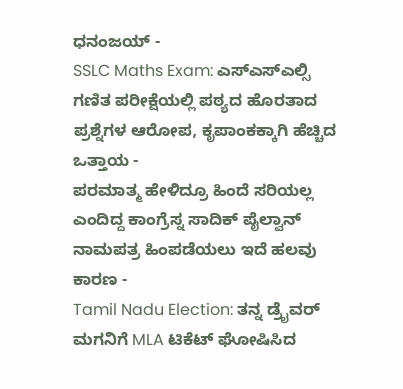ಧನಂಜಯ್ -
SSLC Maths Exam: ಎಸ್ಎಸ್ಎಲ್ಸಿ ಗಣಿತ ಪರೀಕ್ಷೆಯಲ್ಲಿ ಪಠ್ಯದ ಹೊರತಾದ ಪ್ರಶ್ನೆಗಳ ಆರೋಪ, ಕೃಪಾಂಕಕ್ಕಾಗಿ ಹೆಚ್ಚಿದ ಒತ್ತಾಯ -
ಪರಮಾತ್ಮ ಹೇಳಿದ್ರೂ ಹಿಂದೆ ಸರಿಯಲ್ಲ ಎಂದಿದ್ದ ಕಾಂಗ್ರೆಸ್ನ ಸಾದಿಕ್ ಪೈಲ್ವಾನ್ ನಾಮಪತ್ರ ಹಿಂಪಡೆಯಲು ಇದೆ ಹಲವು ಕಾರಣ -
Tamil Nadu Election: ತನ್ನ ಡ್ರೈವರ್ ಮಗನಿಗೆ MLA ಟಿಕೆಟ್ ಘೋಷಿಸಿದ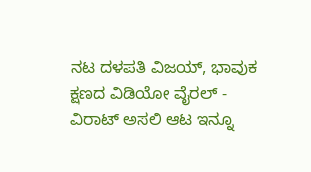ನಟ ದಳಪತಿ ವಿಜಯ್, ಭಾವುಕ ಕ್ಷಣದ ವಿಡಿಯೋ ವೈರಲ್ -
ವಿರಾಟ್ ಅಸಲಿ ಆಟ ಇನ್ನೂ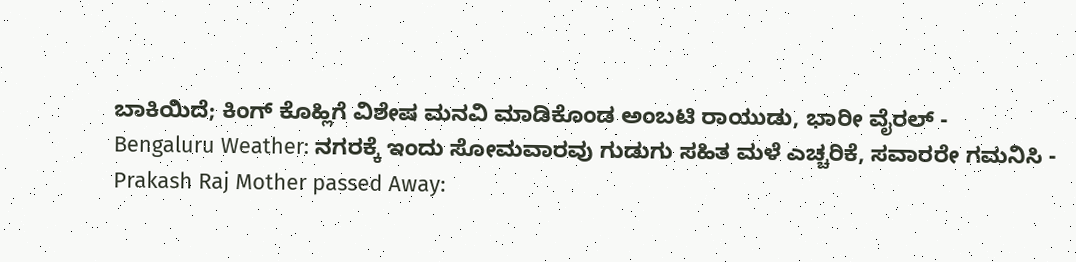ಬಾಕಿಯಿದೆ; ಕಿಂಗ್ ಕೊಹ್ಲಿಗೆ ವಿಶೇಷ ಮನವಿ ಮಾಡಿಕೊಂಡ ಅಂಬಟಿ ರಾಯುಡು, ಭಾರೀ ವೈರಲ್ -
Bengaluru Weather: ನಗರಕ್ಕೆ ಇಂದು ಸೋಮವಾರವು ಗುಡುಗು ಸಹಿತ ಮಳೆ ಎಚ್ಚರಿಕೆ, ಸವಾರರೇ ಗಮನಿಸಿ -
Prakash Raj Mother passed Away: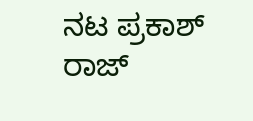ನಟ ಪ್ರಕಾಶ್ ರಾಜ್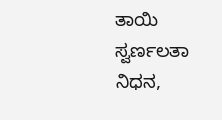ತಾಯಿ ಸ್ವರ್ಣಲತಾ ನಿಧನ,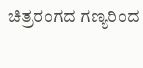ಚಿತ್ರರಂಗದ ಗಣ್ಯರಿಂದ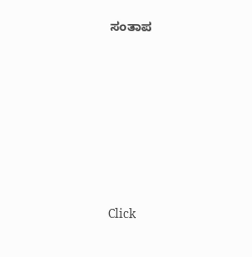ಸಂತಾಪ












Click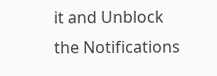it and Unblock the Notifications